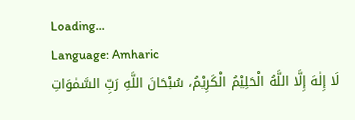Loading...
Language: Amharic
لَا إِلٰهَ إِلَّا اللَّهُ الْحَلِيْمُ الْكَرِيْمُ، سُبْحَانَ اللَّهِ رَبِّ السَّمٰوَاتِ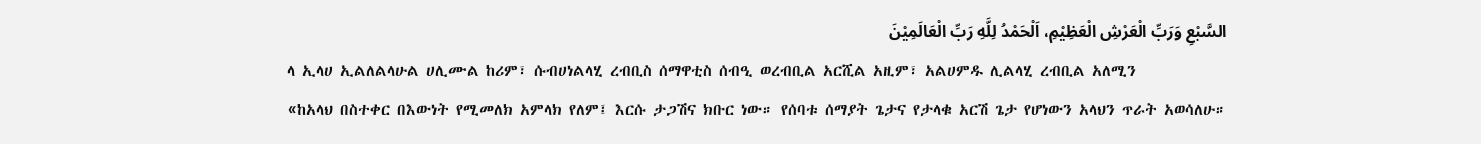السَّبْعِ وَرَبِّ الْعَرْشِ الْعَظِيْمِ، اَلْحَمْدُ لِلَّهِ رَبِّ الْعَالَمِيْنَ
ላ ኢላሀ ኢልለልላሁል ሀሊሙል ከሪም፣ ሱብሀነልላሂ ረብቢስ ሰማዋቲስ ሰብዒ ወረብቢል አርሺል አዚም፣ አልሀምዱ ሊልላሂ ረብቢል አለሚን
«ከአላህ በስተቀር በእውነት የሚመለክ አምላክ የለም፤ እርሱ ታጋሽና ክቡር ነው። የሰባቱ ሰማያት ጌታና የታላቁ አርሽ ጌታ የሆነውን አላህን ጥራት አወሳለሁ።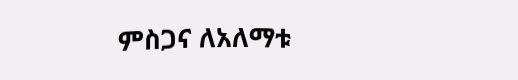ምስጋና ለአለማቱ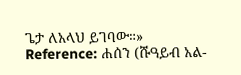ጌታ ለአላህ ይገባው።»
Reference: ሐሰን (ሹዓይብ አል-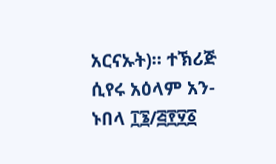አርናኡት)። ተኽሪጅ ሲየሩ አዕላም አን-ኑበላ ፲፮/፭፻፶፩